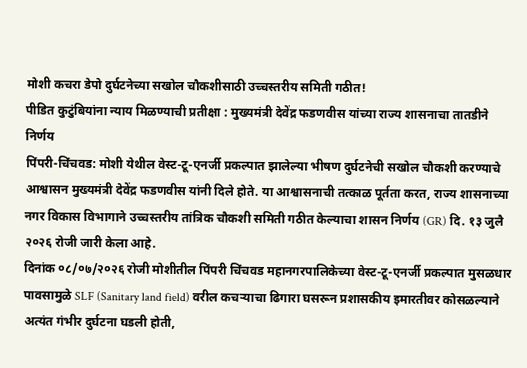मोशी कचरा डेपो दुर्घटनेच्या सखोल चौकशीसाठी उच्चस्तरीय समिती गठीत!
पीडित कुटुंबियांना न्याय मिळण्याची प्रतीक्षा : मुख्यमंत्री देवेंद्र फडणवीस यांच्या राज्य शासनाचा तातडीने निर्णय
पिंपरी-चिंचवड: मोशी येथील वेस्ट-टू-एनर्जी प्रकल्पात झालेल्या भीषण दुर्घटनेची सखोल चौकशी करण्याचे आश्वासन मुख्यमंत्री देवेंद्र फडणवीस यांनी दिले होते. या आश्वासनाची तत्काळ पूर्तता करत, राज्य शासनाच्या नगर विकास विभागाने उच्चस्तरीय तांत्रिक चौकशी समिती गठीत केल्याचा शासन निर्णय (GR) दि. १३ जुलै २०२६ रोजी जारी केला आहे.
दिनांक ०८/०७/२०२६ रोजी मोशीतील पिंपरी चिंचवड महानगरपालिकेच्या वेस्ट-टू-एनर्जी प्रकल्पात मुसळधार पावसामुळे SLF (Sanitary land field) वरील कचऱ्याचा ढिगारा घसरून प्रशासकीय इमारतीवर कोसळल्याने अत्यंत गंभीर दुर्घटना घडली होती,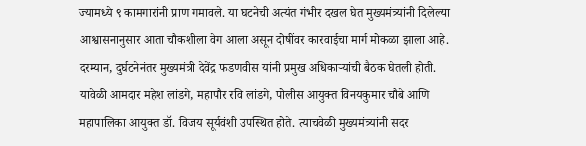ज्यामध्ये ९ कामगारांनी प्राण गमावले. या घटनेची अत्यंत गंभीर दखल घेत मुख्यमंत्र्यांनी दिलेल्या आश्वासनानुसार आता चौकशीला वेग आला असून दोषींवर कारवाईचा मार्ग मोकळा झाला आहे.
दरम्यान, दुर्घटनेनंतर मुख्यमंत्री देवेंद्र फडणवीस यांनी प्रमुख अधिकाऱ्यांची बैठक घेतली होती. यावेळी आमदार महेश लांडगे, महापौर रवि लांडगे, पोलीस आयुक्त विनयकुमार चौबे आणि महापालिका आयुक्त डॉ. विजय सूर्यवंशी उपस्थित होते. त्याचवेळी मुख्यमंत्र्यांनी सदर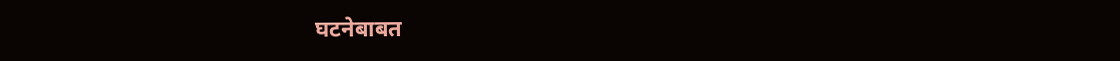घटनेबाबत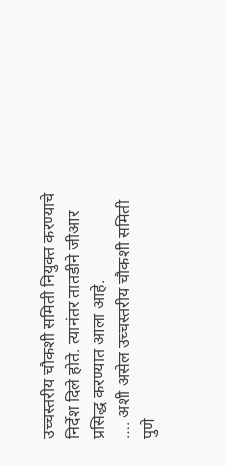उच्चस्तरीय चौकशी समिती नियुक्त करण्याचे निर्देश दिले होते. त्यानंतर तातडीने जीआर प्रसिद्ध करण्यात आला आहे.
…. अशी असेल उच्चस्तरीय चौकशी समिती
पुणे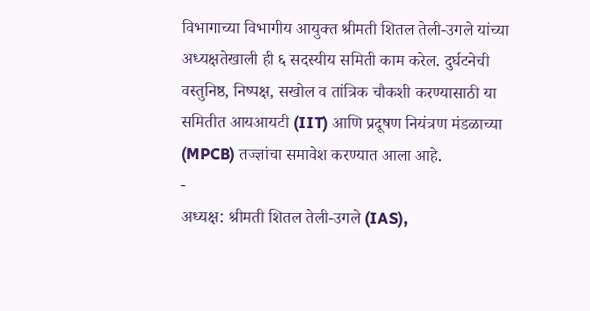विभागाच्या विभागीय आयुक्त श्रीमती शितल तेली-उगले यांच्या अध्यक्षतेखाली ही ६ सदस्यीय समिती काम करेल. दुर्घटनेची वस्तुनिष्ठ, निष्पक्ष, सखोल व तांत्रिक चौकशी करण्यासाठी या समितीत आयआयटी (IIT) आणि प्रदूषण नियंत्रण मंडळाच्या (MPCB) तज्ज्ञांचा समावेश करण्यात आला आहे.
-
अध्यक्ष: श्रीमती शितल तेली-उगले (IAS),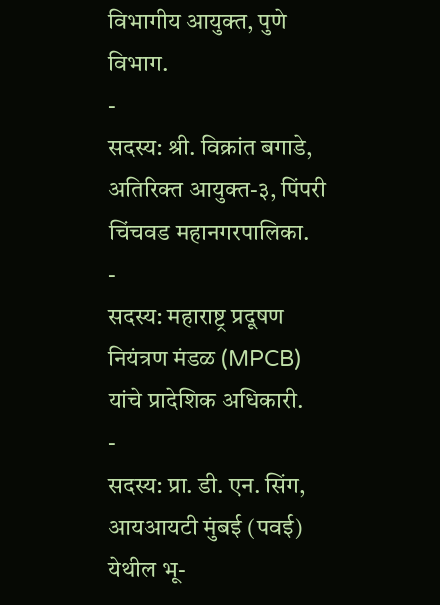विभागीय आयुक्त, पुणे विभाग.
-
सदस्य: श्री. विक्रांत बगाडे, अतिरिक्त आयुक्त-३, पिंपरी चिंचवड महानगरपालिका.
-
सदस्य: महाराष्ट्र प्रदूषण नियंत्रण मंडळ (MPCB) यांचे प्रादेशिक अधिकारी.
-
सदस्य: प्रा. डी. एन. सिंग, आयआयटी मुंबई (पवई) येथील भू-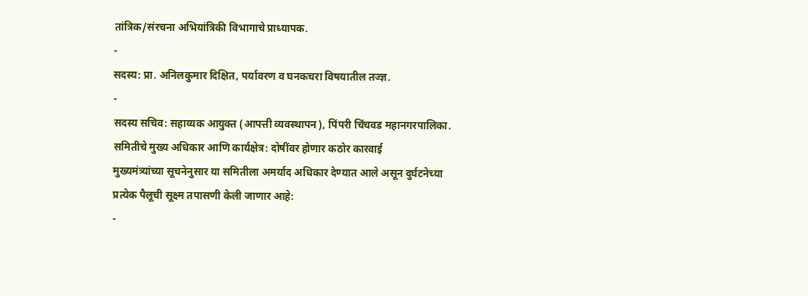तांत्रिक/संरचना अभियांत्रिकी विभागाचे प्राध्यापक.
-
सदस्य: प्रा. अनिलकुमार दिक्षित, पर्यावरण व घनकचरा विषयातील तज्ज्ञ.
-
सदस्य सचिव: सहाय्यक आयुक्त (आपत्ती व्यवस्थापन), पिंपरी चिंचवड महानगरपालिका.
समितीचे मुख्य अधिकार आणि कार्यक्षेत्र: दोषींवर होणार कठोर कारवाई
मुख्यमंत्र्यांच्या सूचनेनुसार या समितीला अमर्याद अधिकार देण्यात आले असून दुर्घटनेच्या प्रत्येक पैलूची सूक्ष्म तपासणी केली जाणार आहे:
-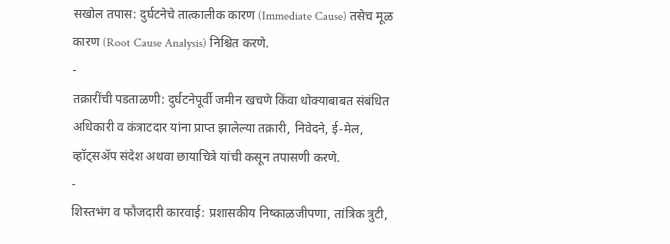सखोल तपास: दुर्घटनेचे तात्कालीक कारण (Immediate Cause) तसेच मूळ कारण (Root Cause Analysis) निश्चित करणे.
-
तक्रारींची पडताळणी: दुर्घटनेपूर्वी जमीन खचणे किंवा धोक्याबाबत संबंधित अधिकारी व कंत्राटदार यांना प्राप्त झालेल्या तक्रारी, निवेदने, ई-मेल, व्हॉट्सॲप संदेश अथवा छायाचित्रे यांची कसून तपासणी करणे.
-
शिस्तभंग व फौजदारी कारवाई: प्रशासकीय निष्काळजीपणा, तांत्रिक त्रुटी,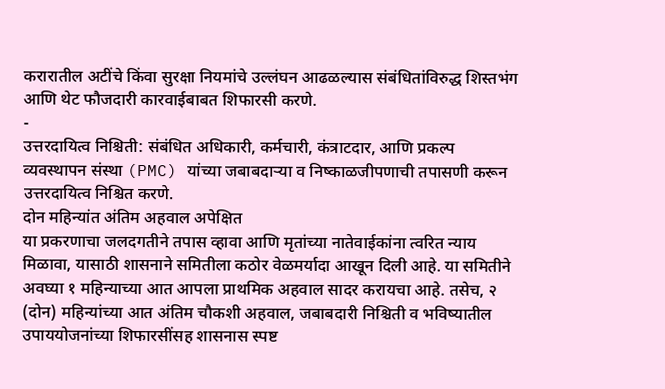करारातील अटींचे किंवा सुरक्षा नियमांचे उल्लंघन आढळल्यास संबंधितांविरुद्ध शिस्तभंग आणि थेट फौजदारी कारवाईबाबत शिफारसी करणे.
-
उत्तरदायित्व निश्चिती: संबंधित अधिकारी, कर्मचारी, कंत्राटदार, आणि प्रकल्प व्यवस्थापन संस्था (PMC) यांच्या जबाबदाऱ्या व निष्काळजीपणाची तपासणी करून उत्तरदायित्व निश्चित करणे.
दोन महिन्यांत अंतिम अहवाल अपेक्षित
या प्रकरणाचा जलदगतीने तपास व्हावा आणि मृतांच्या नातेवाईकांना त्वरित न्याय मिळावा, यासाठी शासनाने समितीला कठोर वेळमर्यादा आखून दिली आहे. या समितीने अवघ्या १ महिन्याच्या आत आपला प्राथमिक अहवाल सादर करायचा आहे. तसेच, २ (दोन) महिन्यांच्या आत अंतिम चौकशी अहवाल, जबाबदारी निश्चिती व भविष्यातील उपाययोजनांच्या शिफारसींसह शासनास स्पष्ट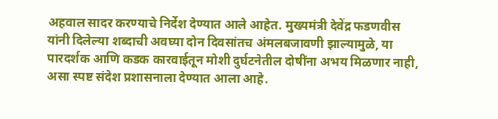अहवाल सादर करण्याचे निर्देश देण्यात आले आहेत. मुख्यमंत्री देवेंद्र फडणवीस यांनी दिलेल्या शब्दाची अवघ्या दोन दिवसांतच अंमलबजावणी झाल्यामुळे, या पारदर्शक आणि कडक कारवाईतून मोशी दुर्घटनेतील दोषींना अभय मिळणार नाही, असा स्पष्ट संदेश प्रशासनाला देण्यात आला आहे.